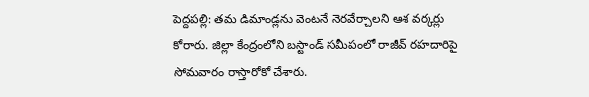పెద్దపల్లి: తమ డిమాండ్లను వెంటనే నెరవేర్చాలని ఆశ వర్కర్లు కోరారు. జిల్లా కేంద్రంలోని బస్టాండ్ సమీపంలో రాజీవ్ రహదారిపై సోమవారం రాస్తారోకో చేశారు.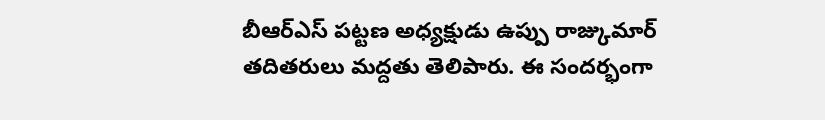బీఆర్ఎస్ పట్టణ అధ్యక్షుడు ఉప్పు రాజ్కుమార్ తదితరులు మద్దతు తెలిపారు. ఈ సందర్భంగా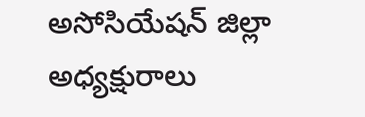అసోసియేషన్ జిల్లా అధ్యక్షురాలు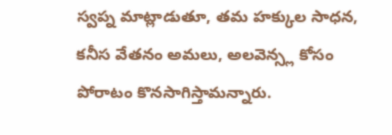స్వప్న మాట్లాడుతూ, తమ హక్కుల సాధన, కనీస వేతనం అమలు, అలవెన్స్ల కోసం పోరాటం కొనసాగిస్తామన్నారు.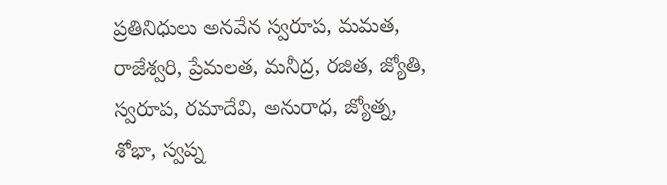ప్రతినిధులు అనవేన స్వరూప, మమత, రాజేశ్వరి, ప్రేమలత, మనీద్ర, రజిత, జ్యోతి, స్వరూప, రమాదేవి, అనురాధ, జ్యోత్న, శోభా, స్వప్న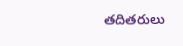తదితరులు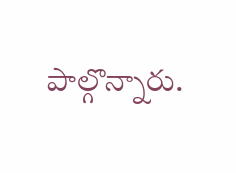పాల్గొన్నారు.